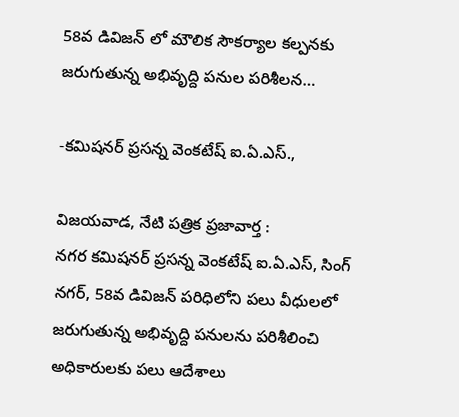58వ డివిజన్ లో మౌలిక సౌకర్యాల కల్పనకు జరుగుతున్న అభివృద్ది పనుల పరిశీలన…

-కమిషనర్ ప్రసన్న వెంకటేష్ ఐ.ఏ.ఎస్.,

విజయవాడ, నేటి పత్రిక ప్రజావార్త :
నగర కమిషనర్ ప్రసన్న వెంకటేష్ ఐ.ఏ.ఎస్, సింగ్ నగర్, 58వ డివిజన్ పరిధిలోని పలు వీధులలో జరుగుతున్న అభివృద్ది పనులను పరిశీలించి అధికారులకు పలు ఆదేశాలు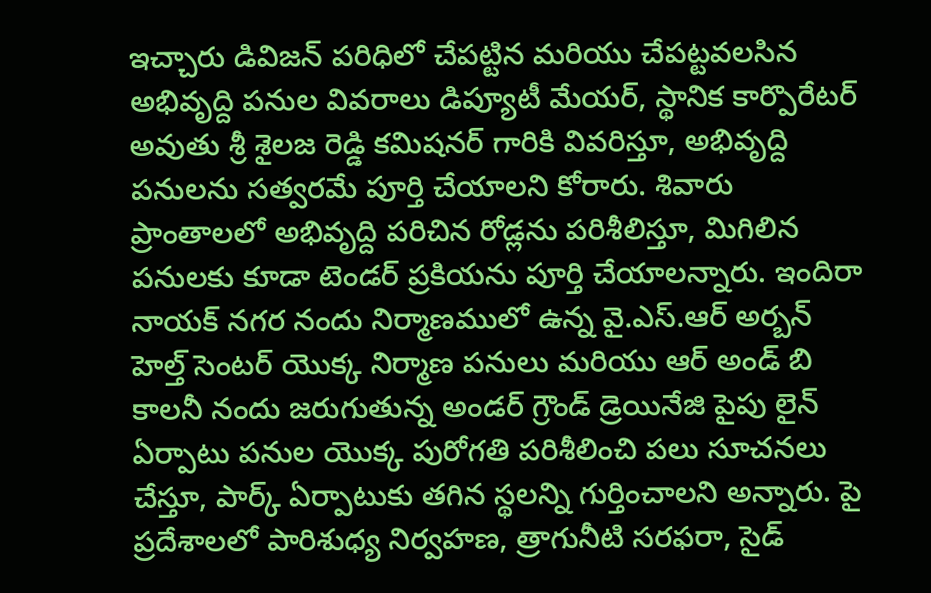ఇచ్చారు డివిజన్ పరిధిలో చేపట్టిన మరియు చేపట్టవలసిన అభివృద్ది పనుల వివరాలు డిప్యూటీ మేయర్, స్థానిక కార్పొరేటర్ అవుతు శ్రీ శైలజ రెడ్డి కమిషనర్ గారికి వివరిస్తూ, అభివృద్ది పనులను సత్వరమే పూర్తి చేయాలని కోరారు. శివారు ప్రాంతాలలో అభివృద్ది పరిచిన రోడ్లను పరిశీలిస్తూ, మిగిలిన పనులకు కూడా టెండర్ ప్రకియను పూర్తి చేయాలన్నారు. ఇందిరా నాయక్ నగర నందు నిర్మాణములో ఉన్న వై.ఎస్.ఆర్ అర్బన్ హెల్త్ సెంటర్ యొక్క నిర్మాణ పనులు మరియు ఆర్ అండ్ బి కాలనీ నందు జరుగుతున్న అండర్ గ్రౌండ్ డ్రెయినేజి పైపు లైన్ ఏర్పాటు పనుల యొక్క పురోగతి పరిశీలించి పలు సూచనలు చేస్తూ, పార్క్ ఏర్పాటుకు తగిన స్థలన్ని గుర్తించాలని అన్నారు. పై ప్రదేశాలలో పారిశుధ్య నిర్వహణ, త్రాగునీటి సరఫరా, సైడ్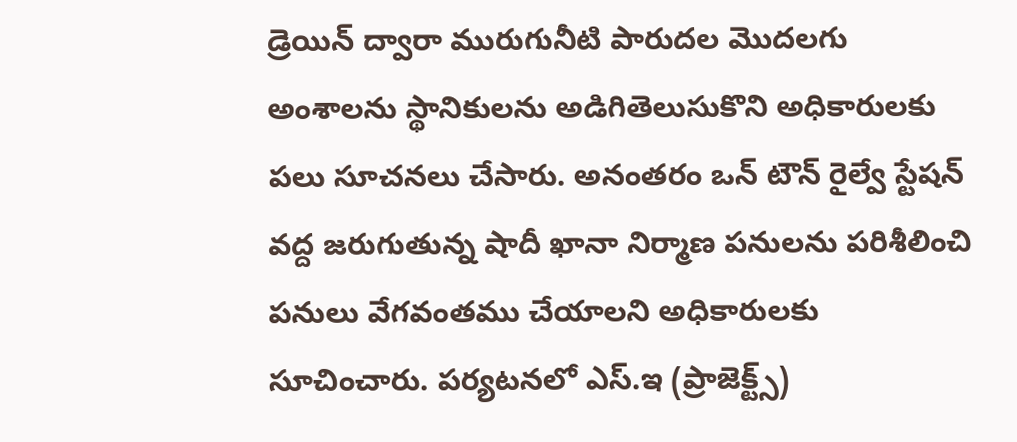డ్రెయిన్ ద్వారా మురుగునీటి పారుదల మొదలగు అంశాలను స్థానికులను అడిగితెలుసుకొని అధికారులకు పలు సూచనలు చేసారు. అనంతరం ఒన్ టౌన్ రైల్వే స్టేషన్ వద్ద జరుగుతున్న షాదీ ఖానా నిర్మాణ పనులను పరిశీలించి పనులు వేగవంతము చేయాలని అధికారులకు సూచించారు. పర్యటనలో ఎస్.ఇ (ప్రాజెక్ట్స్)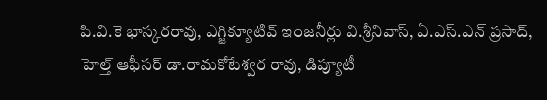పి.వి.కె భాస్కరరావు, ఎగ్జిక్యూటివ్ ఇంజనీర్లు వి.శ్రీనివాస్, ఏ.ఎస్.ఎన్ ప్రసాద్, హెల్త్ ఆఫీసర్ డా.రామకోటేశ్వర రావు, డిప్యూటీ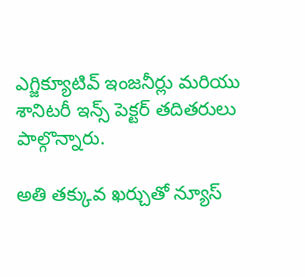ఎగ్జిక్యూటివ్ ఇంజనీర్లు మరియు శానిటరీ ఇన్స్ పెక్టర్ తదితరులు పాల్గొన్నారు.

అతి తక్కువ ఖర్చుతో న్యూస్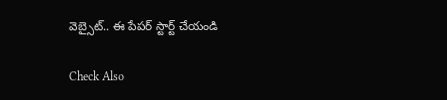వెబ్సైట్.. ఈ పేపర్ స్టార్ట్ చేయండి

Check Also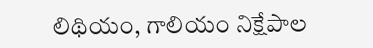లిథియం, గాలియం నిక్షేపాల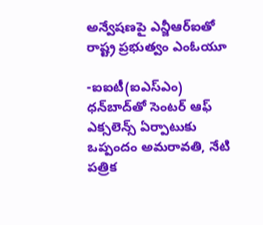అన్వేషణపై ఎన్జీఆర్ఐతో రాష్ట్ర ప్రభుత్వం ఎంఓయూ

-ఐఐటీ(ఐఎస్‌ఎం) ధన్‌బాద్‌తో సెంటర్‌ ఆఫ్‌ ఎక్సలెన్స్‌ ఏర్పాటుకు ఒప్పందం అమరావతి, నేటి పత్రిక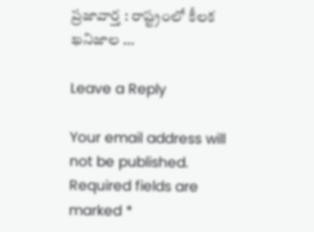ప్రజావార్త : రాష్ట్రంలో కీలక ఖనిజాల …

Leave a Reply

Your email address will not be published. Required fields are marked *